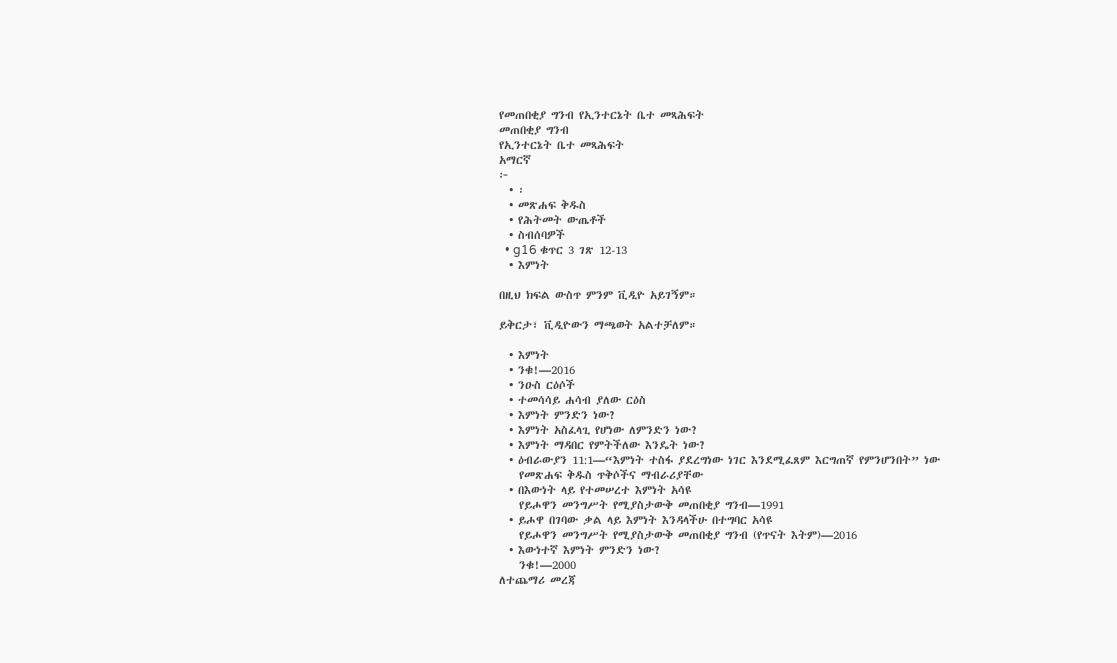የመጠበቂያ ግንብ የኢንተርኔት ቤተ መጻሕፍት
መጠበቂያ ግንብ
የኢንተርኔት ቤተ መጻሕፍት
አማርኛ
፦
  • ፡
  • መጽሐፍ ቅዱስ
  • የሕትመት ውጤቶች
  • ስብሰባዎች
  • g16 ቁጥር 3 ገጽ 12-13
  • እምነት

በዚህ ክፍል ውስጥ ምንም ቪዲዮ አይገኝም።

ይቅርታ፣ ቪዲዮውን ማጫወት አልተቻለም።

  • እምነት
  • ንቁ!—2016
  • ንዑስ ርዕሶች
  • ተመሳሳይ ሐሳብ ያለው ርዕስ
  • እምነት ምንድን ነው?
  • እምነት አስፈላጊ የሆነው ለምንድን ነው?
  • እምነት ማዳበር የምትችለው እንዴት ነው?
  • ዕብራውያን 11:1—“እምነት ተስፋ ያደረግነው ነገር እንደሚፈጸም እርግጠኛ የምንሆንበት” ነው
    የመጽሐፍ ቅዱስ ጥቅሶችና ማብራሪያቸው
  • በእውነት ላይ የተመሠረተ እምነት አሳዩ
    የይሖዋን መንግሥት የሚያስታውቅ መጠበቂያ ግንብ—1991
  • ይሖዋ በገባው ቃል ላይ እምነት እንዳላችሁ በተግባር አሳዩ
    የይሖዋን መንግሥት የሚያስታውቅ መጠበቂያ ግንብ (የጥናት እትም)—2016
  • እውነተኛ እምነት ምንድን ነው?
    ንቁ!—2000
ለተጨማሪ መረጃ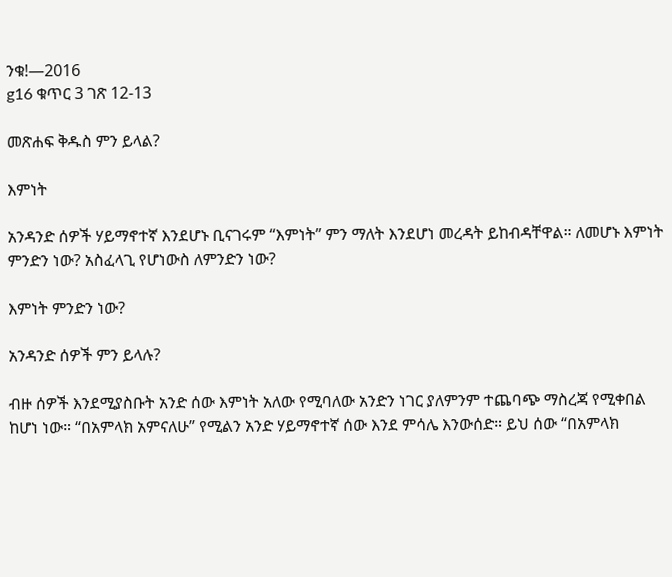ንቁ!—2016
g16 ቁጥር 3 ገጽ 12-13

መጽሐፍ ቅዱስ ምን ይላል?

እምነት

አንዳንድ ሰዎች ሃይማኖተኛ እንደሆኑ ቢናገሩም “እምነት” ምን ማለት እንደሆነ መረዳት ይከብዳቸዋል። ለመሆኑ እምነት ምንድን ነው? አስፈላጊ የሆነውስ ለምንድን ነው?

እምነት ምንድን ነው?

አንዳንድ ሰዎች ምን ይላሉ?

ብዙ ሰዎች እንደሚያስቡት አንድ ሰው እምነት አለው የሚባለው አንድን ነገር ያለምንም ተጨባጭ ማስረጃ የሚቀበል ከሆነ ነው። “በአምላክ አምናለሁ” የሚልን አንድ ሃይማኖተኛ ሰው እንደ ምሳሌ እንውሰድ። ይህ ሰው “በአምላክ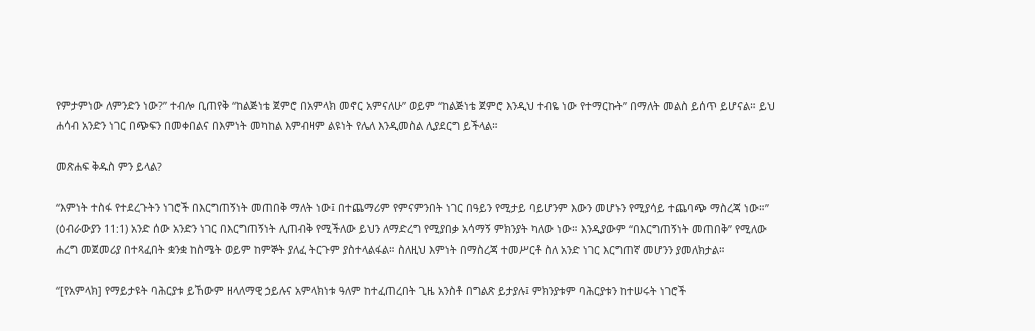የምታምነው ለምንድን ነው?” ተብሎ ቢጠየቅ “ከልጅነቴ ጀምሮ በአምላክ መኖር አምናለሁ” ወይም “ከልጅነቴ ጀምሮ እንዲህ ተብዬ ነው የተማርኩት” በማለት መልስ ይሰጥ ይሆናል። ይህ ሐሳብ አንድን ነገር በጭፍን በመቀበልና በእምነት መካከል እምብዛም ልዩነት የሌለ እንዲመስል ሊያደርግ ይችላል።

መጽሐፍ ቅዱስ ምን ይላል?

“እምነት ተስፋ የተደረጉትን ነገሮች በእርግጠኝነት መጠበቅ ማለት ነው፤ በተጨማሪም የምናምንበት ነገር በዓይን የሚታይ ባይሆንም እውን መሆኑን የሚያሳይ ተጨባጭ ማስረጃ ነው።” (ዕብራውያን 11:1) አንድ ሰው አንድን ነገር በእርግጠኝነት ሊጠብቅ የሚችለው ይህን ለማድረግ የሚያበቃ አሳማኝ ምክንያት ካለው ነው። እንዲያውም “በእርግጠኝነት መጠበቅ” የሚለው ሐረግ መጀመሪያ በተጻፈበት ቋንቋ ከስሜት ወይም ከምኞት ያለፈ ትርጉም ያስተላልፋል። ስለዚህ እምነት በማስረጃ ተመሥርቶ ስለ አንድ ነገር እርግጠኛ መሆንን ያመለክታል።

“[የአምላክ] የማይታዩት ባሕርያቱ ይኸውም ዘላለማዊ ኃይሉና አምላክነቱ ዓለም ከተፈጠረበት ጊዜ አንስቶ በግልጽ ይታያሉ፤ ምክንያቱም ባሕርያቱን ከተሠሩት ነገሮች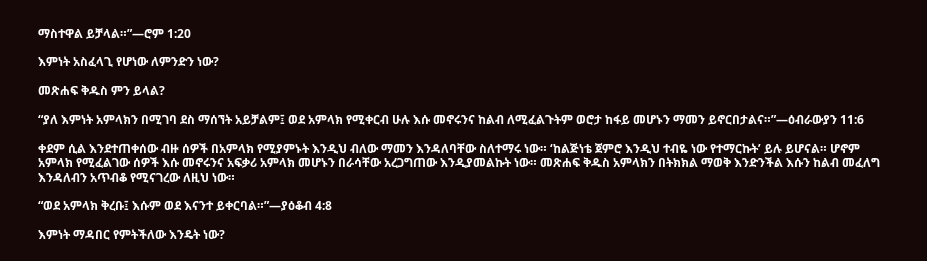ማስተዋል ይቻላል።”—ሮም 1:20

እምነት አስፈላጊ የሆነው ለምንድን ነው?

መጽሐፍ ቅዱስ ምን ይላል?

“ያለ እምነት አምላክን በሚገባ ደስ ማሰኘት አይቻልም፤ ወደ አምላክ የሚቀርብ ሁሉ እሱ መኖሩንና ከልብ ለሚፈልጉትም ወሮታ ከፋይ መሆኑን ማመን ይኖርበታልና።”—ዕብራውያን 11:6

ቀደም ሲል እንደተጠቀሰው ብዙ ሰዎች በአምላክ የሚያምኑት እንዲህ ብለው ማመን እንዳለባቸው ስለተማሩ ነው። ‘ከልጅነቴ ጀምሮ እንዲህ ተብዬ ነው የተማርኩት’ ይሉ ይሆናል። ሆኖም አምላክ የሚፈልገው ሰዎች እሱ መኖሩንና አፍቃሪ አምላክ መሆኑን በራሳቸው አረጋግጠው እንዲያመልኩት ነው። መጽሐፍ ቅዱስ አምላክን በትክክል ማወቅ እንድንችል እሱን ከልብ መፈለግ እንዳለብን አጥብቆ የሚናገረው ለዚህ ነው።

“ወደ አምላክ ቅረቡ፤ እሱም ወደ እናንተ ይቀርባል።”—ያዕቆብ 4:8

እምነት ማዳበር የምትችለው እንዴት ነው?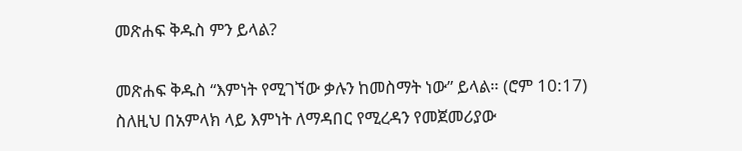መጽሐፍ ቅዱስ ምን ይላል?

መጽሐፍ ቅዱስ “እምነት የሚገኘው ቃሉን ከመስማት ነው” ይላል። (ሮም 10:17) ስለዚህ በአምላክ ላይ እምነት ለማዳበር የሚረዳን የመጀመሪያው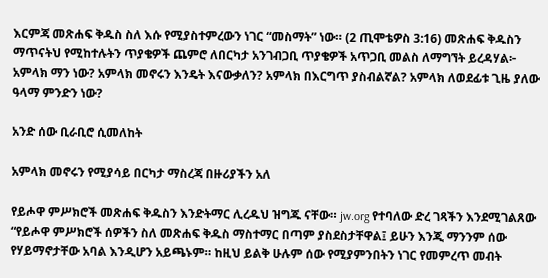እርምጃ መጽሐፍ ቅዱስ ስለ እሱ የሚያስተምረውን ነገር “መስማት” ነው። (2 ጢሞቴዎስ 3:16) መጽሐፍ ቅዱስን ማጥናትህ የሚከተሉትን ጥያቄዎች ጨምሮ ለበርካታ አንገብጋቢ ጥያቄዎች አጥጋቢ መልስ ለማግኘት ይረዳሃል፦ አምላክ ማን ነው? አምላክ መኖሩን እንዴት እናውቃለን? አምላክ በእርግጥ ያስብልኛል? አምላክ ለወደፊቱ ጊዜ ያለው ዓላማ ምንድን ነው?

አንድ ሰው ቢራቢሮ ሲመለከት

አምላክ መኖሩን የሚያሳይ በርካታ ማስረጃ በዙሪያችን አለ

የይሖዋ ምሥክሮች መጽሐፍ ቅዱስን እንድትማር ሊረዱህ ዝግጁ ናቸው። jw.org የተባለው ድረ ገጻችን እንደሚገልጸው “የይሖዋ ምሥክሮች ሰዎችን ስለ መጽሐፍ ቅዱስ ማስተማር በጣም ያስደስታቸዋል፤ ይሁን እንጂ ማንንም ሰው የሃይማኖታቸው አባል እንዲሆን አይጫኑም። ከዚህ ይልቅ ሁሉም ሰው የሚያምንበትን ነገር የመምረጥ መብት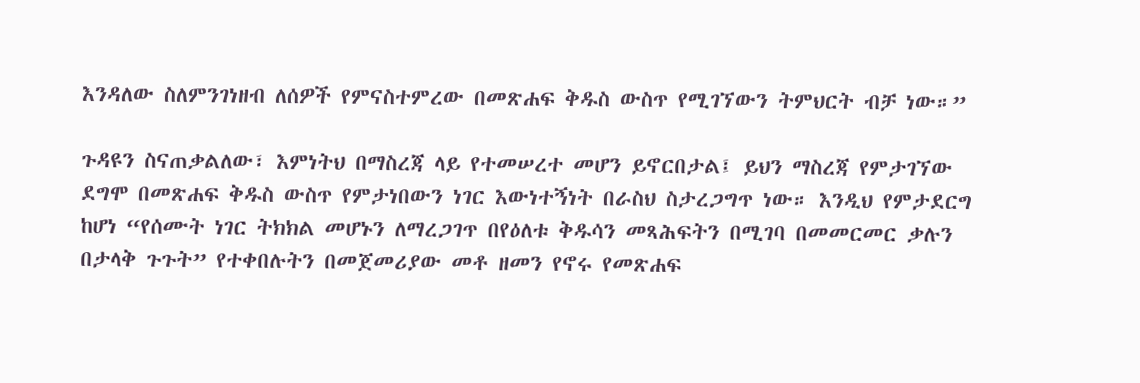እንዳለው ስለምንገነዘብ ለሰዎች የምናስተምረው በመጽሐፍ ቅዱስ ውስጥ የሚገኘውን ትምህርት ብቻ ነው።”

ጉዳዩን ስናጠቃልለው፣ እምነትህ በማስረጃ ላይ የተመሠረተ መሆን ይኖርበታል፤ ይህን ማስረጃ የምታገኘው ደግሞ በመጽሐፍ ቅዱስ ውስጥ የምታነበውን ነገር እውነተኝነት በራስህ ስታረጋግጥ ነው። እንዲህ የምታደርግ ከሆነ “የሰሙት ነገር ትክክል መሆኑን ለማረጋገጥ በየዕለቱ ቅዱሳን መጻሕፍትን በሚገባ በመመርመር ቃሉን በታላቅ ጉጉት” የተቀበሉትን በመጀመሪያው መቶ ዘመን የኖሩ የመጽሐፍ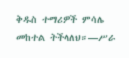ቅዱስ ተማሪዎች ምሳሌ መከተል ትችላለህ።—ሥራ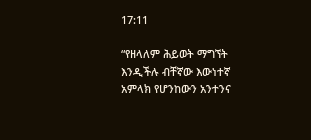17:11

“የዘላለም ሕይወት ማግኘት እንዲችሉ ብቸኛው እውነተኛ አምላክ የሆንከውን አንተንና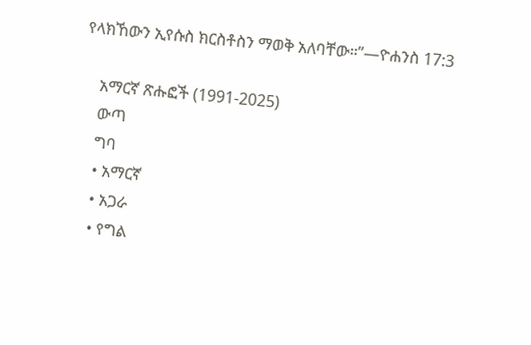የላክኸውን ኢየሱስ ክርስቶስን ማወቅ አለባቸው።”—ዮሐንስ 17:3

    አማርኛ ጽሑፎች (1991-2025)
    ውጣ
    ግባ
    • አማርኛ
    • አጋራ
    • የግል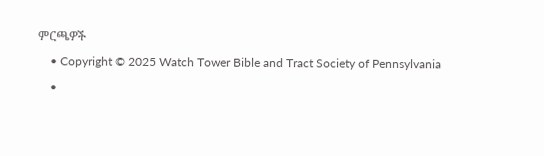ምርጫዎች
    • Copyright © 2025 Watch Tower Bible and Tract Society of Pennsylvania
    •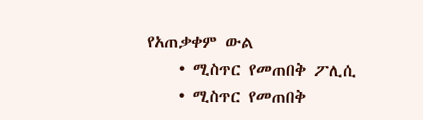የአጠቃቀም ውል
    • ሚስጥር የመጠበቅ ፖሊሲ
    • ሚስጥር የመጠበቅ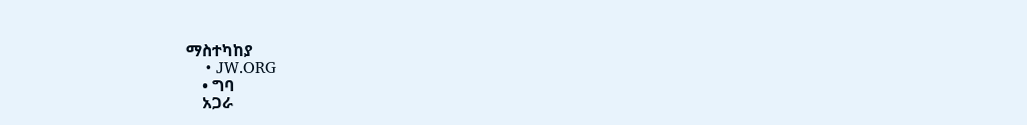ማስተካከያ
    • JW.ORG
    • ግባ
    አጋራ